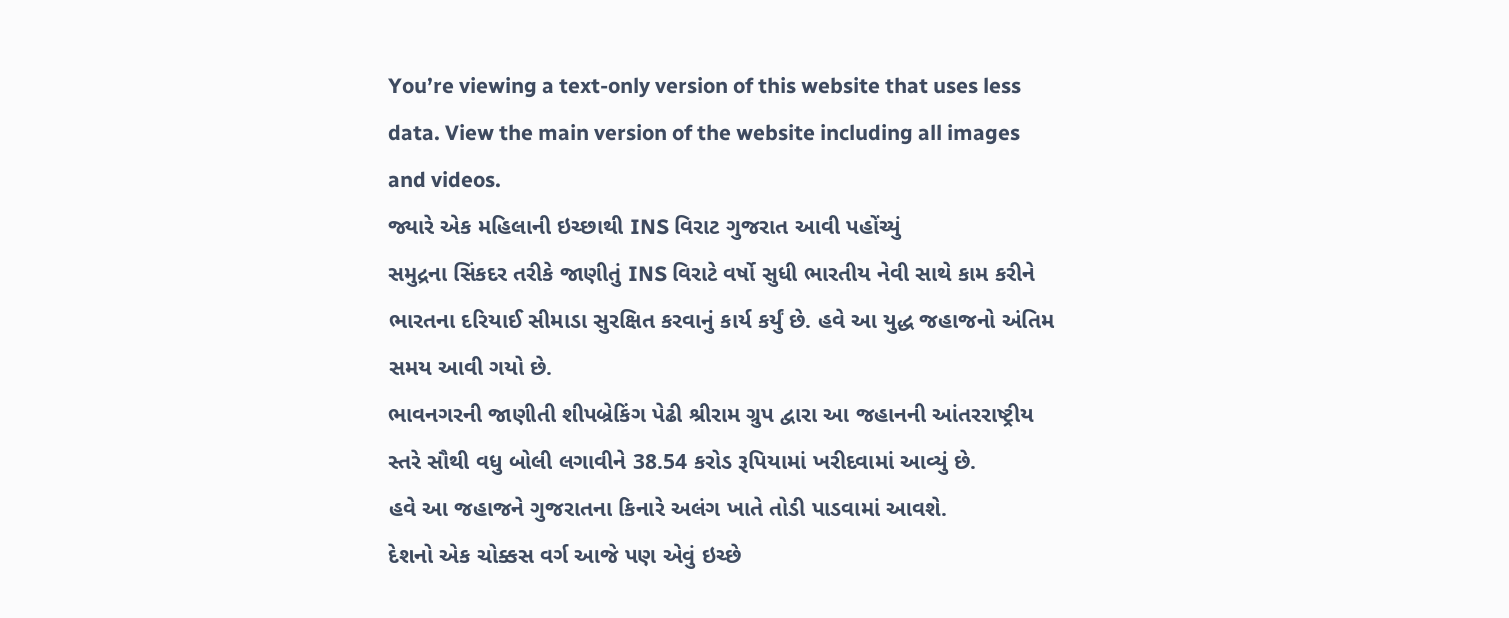You’re viewing a text-only version of this website that uses less data. View the main version of the website including all images and videos.
જ્યારે એક મહિલાની ઇચ્છાથી INS વિરાટ ગુજરાત આવી પહોંચ્યું
સમુદ્રના સિંકદર તરીકે જાણીતું INS વિરાટે વર્ષો સુધી ભારતીય નેવી સાથે કામ કરીને ભારતના દરિયાઈ સીમાડા સુરક્ષિત કરવાનું કાર્ય કર્યું છે. હવે આ યુદ્ધ જહાજનો અંતિમ સમય આવી ગયો છે.
ભાવનગરની જાણીતી શીપબ્રેકિંગ પેઢી શ્રીરામ ગ્રુપ દ્વારા આ જહાનની આંતરરાષ્ટ્રીય સ્તરે સૌથી વધુ બોલી લગાવીને 38.54 કરોડ રૂપિયામાં ખરીદવામાં આવ્યું છે.
હવે આ જહાજને ગુજરાતના કિનારે અલંગ ખાતે તોડી પાડવામાં આવશે.
દેશનો એક ચોક્કસ વર્ગ આજે પણ એવું ઇચ્છે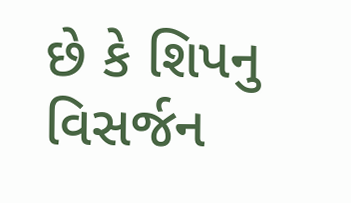છે કે શિપનુ વિસર્જન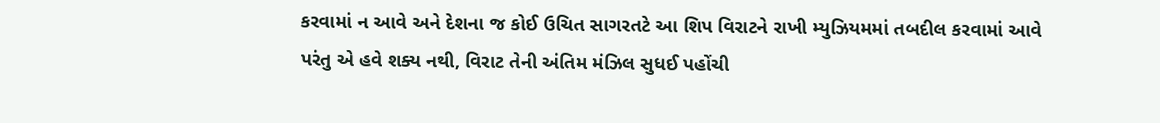કરવામાં ન આવે અને દેશના જ કોઈ ઉચિત સાગરતટે આ શિપ વિરાટને રાખી મ્યુઝિયમમાં તબદીલ કરવામાં આવે પરંતુ એ હવે શક્ય નથી, વિરાટ તેની અંતિમ મંઝિલ સુધઈ પહોંચી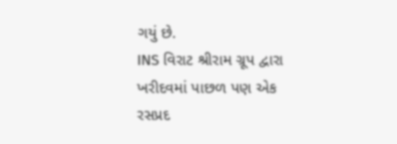ગયું છે.
INS વિરાટ શ્રીરામ ગ્રૂપ દ્વારા ખરીદવમાં પાછળ પણ એક રસપ્રદ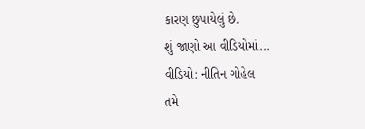કારણ છુપાયેલું છે.
શું જાણો આ વીડિયોમાં...
વીડિયો: નીતિન ગોહેલ
તમે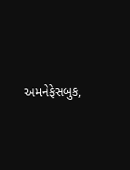અમનેફેસબુક,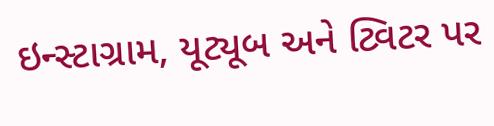ઇન્સ્ટાગ્રામ, યૂટ્યૂબ અને ટ્વિટર પર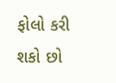ફોલો કરી શકો છો